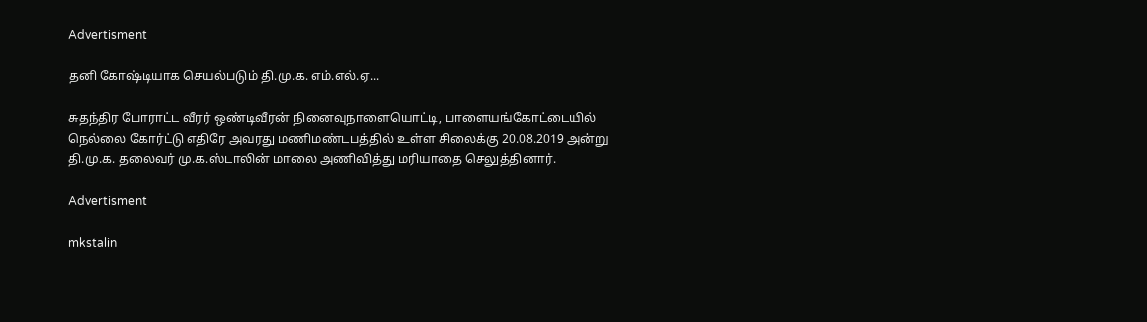Advertisment

தனி கோஷ்டியாக செயல்படும் தி.மு.க. எம்.எல்.ஏ...

சுதந்திர போராட்ட வீரர் ஒண்டிவீரன் நினைவுநாளையொட்டி, பாளையங்கோட்டையில் நெல்லை கோர்ட்டு எதிரே அவரது மணிமண்டபத்தில் உள்ள சிலைக்கு 20.08.2019 அன்று தி.மு.க. தலைவர் மு.க.ஸ்டாலின் மாலை அணிவித்து மரியாதை செலுத்தினார்.

Advertisment

mkstalin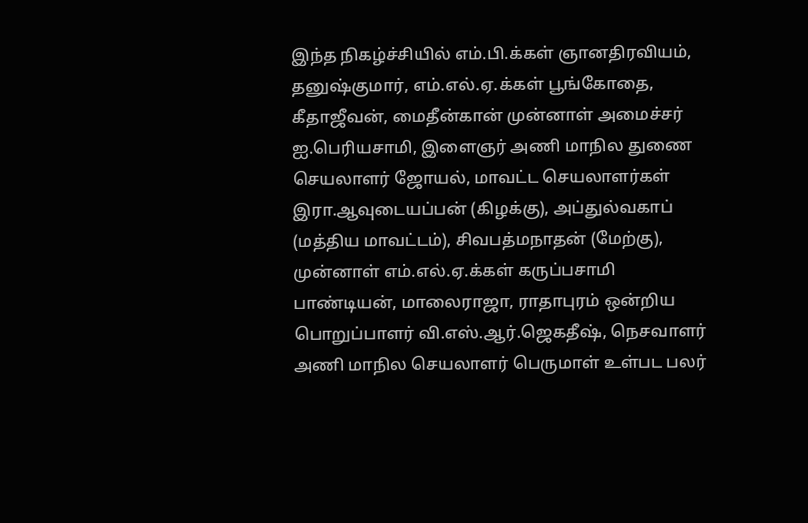இந்த நிகழ்ச்சியில் எம்.பி.க்கள் ஞானதிரவியம், தனுஷ்குமார், எம்.எல்.ஏ.க்கள் பூங்கோதை, கீதாஜீவன், மைதீன்கான் முன்னாள் அமைச்சர் ஐ.பெரியசாமி, இளைஞர் அணி மாநில துணை செயலாளர் ஜோயல், மாவட்ட செயலாளர்கள் இரா.ஆவுடையப்பன் (கிழக்கு), அப்துல்வகாப் (மத்திய மாவட்டம்), சிவபத்மநாதன் (மேற்கு), முன்னாள் எம்.எல்.ஏ.க்கள் கருப்பசாமி பாண்டியன், மாலைராஜா, ராதாபுரம் ஒன்றிய பொறுப்பாளர் வி.எஸ்.ஆர்.ஜெகதீஷ், நெசவாளர் அணி மாநில செயலாளர் பெருமாள் உள்பட பலர்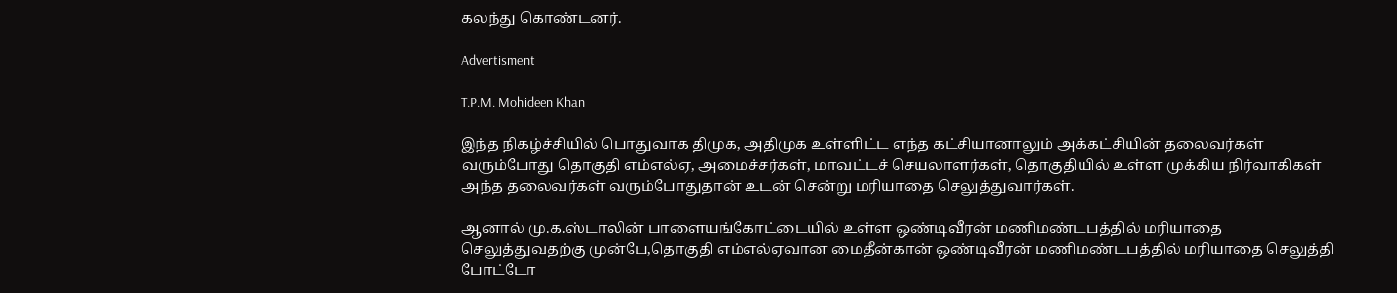கலந்து கொண்டனர்.

Advertisment

T.P.M. Mohideen Khan

இந்த நிகழ்ச்சியில் பொதுவாக திமுக, அதிமுக உள்ளிட்ட எந்த கட்சியானாலும் அக்கட்சியின் தலைவர்கள் வரும்போது தொகுதி எம்எல்ஏ, அமைச்சர்கள், மாவட்டச் செயலாளர்கள், தொகுதியில் உள்ள முக்கிய நிர்வாகிகள் அந்த தலைவர்கள் வரும்போதுதான் உடன் சென்று மரியாதை செலுத்துவார்கள்.

ஆனால் மு.க.ஸ்டாலின் பாளையங்கோட்டையில் உள்ள ஒண்டிவீரன் மணிமண்டபத்தில் மரியாதை செலுத்துவதற்கு முன்பே,தொகுதி எம்எல்ஏவான மைதீன்கான் ஒண்டிவீரன் மணிமண்டபத்தில் மரியாதை செலுத்தி போட்டோ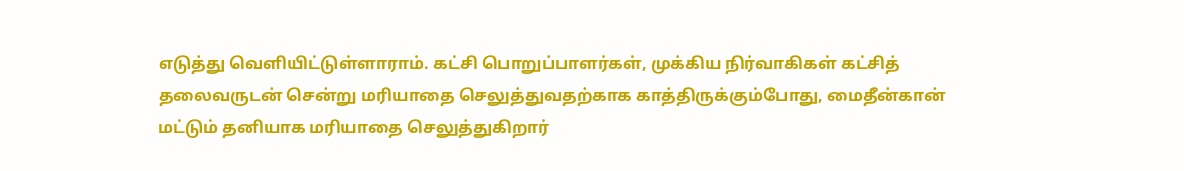எடுத்து வெளியிட்டுள்ளாராம். கட்சி பொறுப்பாளர்கள், முக்கிய நிர்வாகிகள் கட்சித் தலைவருடன் சென்று மரியாதை செலுத்துவதற்காக காத்திருக்கும்போது, மைதீன்கான் மட்டும் தனியாக மரியாதை செலுத்துகிறார்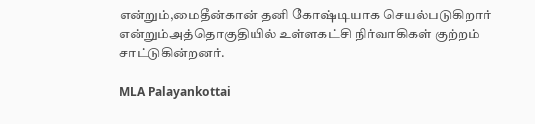என்றும்,மைதீன்கான் தனி கோஷ்டியாக செயல்படுகிறார் என்றும்அத்தொகுதியில் உள்ளகட்சி நிர்வாகிகள் குற்றம் சாட்டுகின்றனர்.

MLA Palayankottai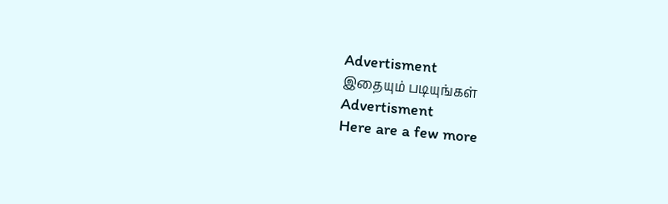Advertisment
இதையும் படியுங்கள்
Advertisment
Here are a few more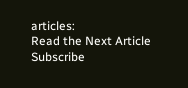articles:
Read the Next Article
Subscribe